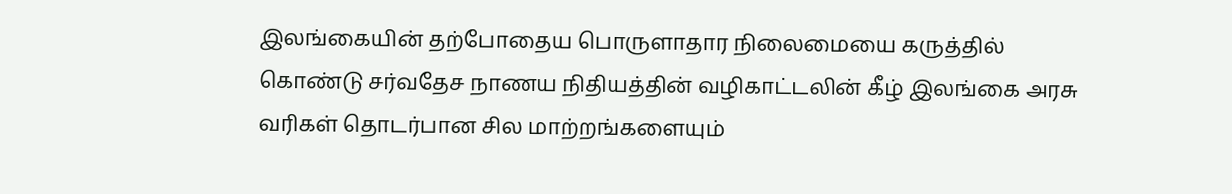இலங்கையின் தற்போதைய பொருளாதார நிலைமையை கருத்தில் கொண்டு சர்வதேச நாணய நிதியத்தின் வழிகாட்டலின் கீழ் இலங்கை அரசு வரிகள் தொடர்பான சில மாற்றங்களையும்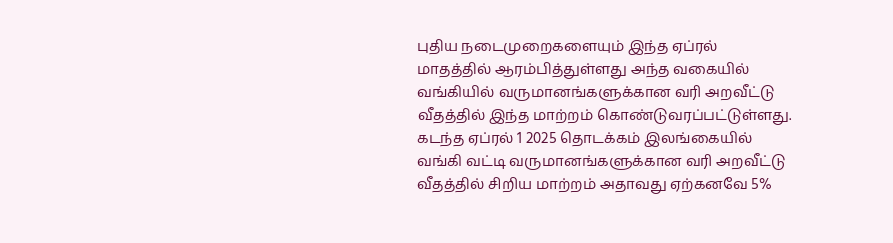புதிய நடைமுறைகளையும் இந்த ஏப்ரல் மாதத்தில் ஆரம்பித்துள்ளது அந்த வகையில் வங்கியில் வருமானங்களுக்கான வரி அறவீட்டு வீதத்தில் இந்த மாற்றம் கொண்டுவரப்பட்டுள்ளது. கடந்த ஏப்ரல் 1 2025 தொடக்கம் இலங்கையில் வங்கி வட்டி வருமானங்களுக்கான வரி அறவீட்டு வீதத்தில் சிறிய மாற்றம் அதாவது ஏற்கனவே 5%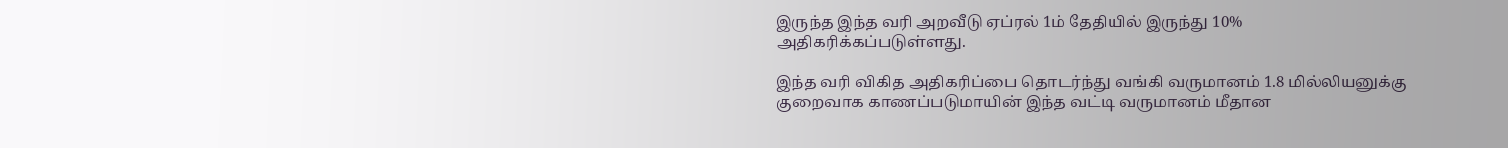இருந்த இந்த வரி அறவீடு ஏப்ரல் 1ம் தேதியில் இருந்து 10% அதிகரிக்கப்படுள்ளது.

இந்த வரி விகித அதிகரிப்பை தொடர்ந்து வங்கி வருமானம் 1.8 மில்லியனுக்கு குறைவாக காணப்படுமாயின் இந்த வட்டி வருமானம் மீதான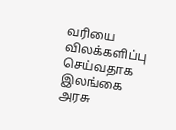வரியை விலக்களிப்பு செய்வதாக இலங்கை அரசு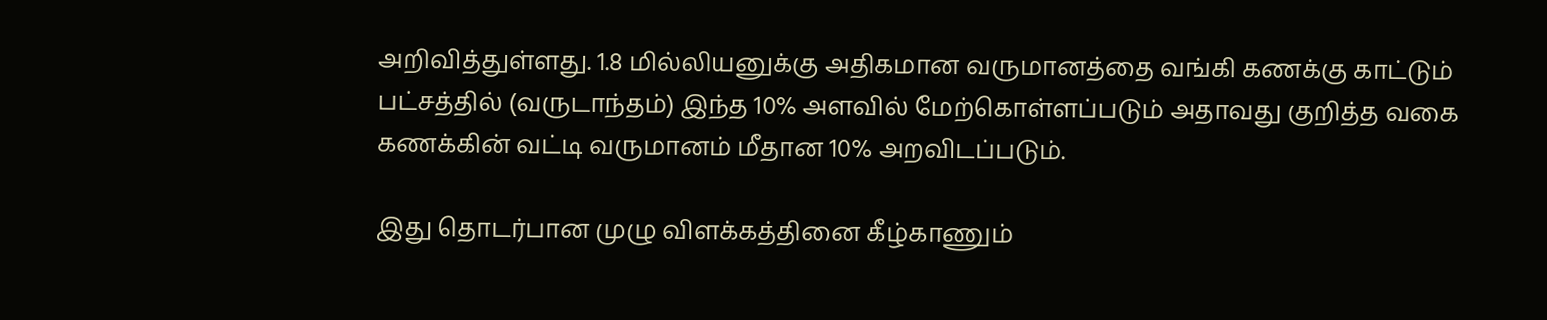அறிவித்துள்ளது. 1.8 மில்லியனுக்கு அதிகமான வருமானத்தை வங்கி கணக்கு காட்டும் பட்சத்தில் (வருடாந்தம்) இந்த 10% அளவில் மேற்கொள்ளப்படும் அதாவது குறித்த வகை கணக்கின் வட்டி வருமானம் மீதான 10% அறவிடப்படும்.

இது தொடர்பான முழு விளக்கத்தினை கீழ்காணும்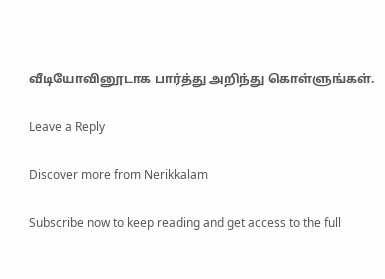வீடியோவினூடாக பார்த்து அறிந்து கொள்ளுங்கள்.

Leave a Reply

Discover more from Nerikkalam

Subscribe now to keep reading and get access to the full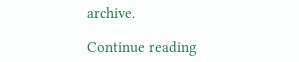archive.

Continue reading